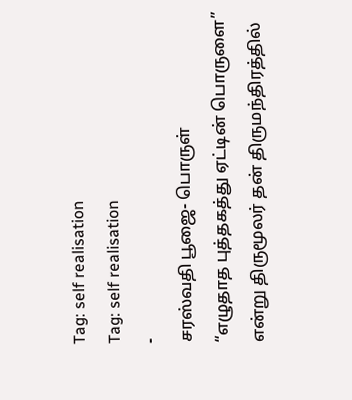Tag: self realisation
Tag: self realisation
-
சரஸ்வதி பூஜை- பொருள்
“எழுதாத புத்தகத்து ஏட்டின் பொருளை” என்று திருமூலர் தன் திருமந்திரத்தில்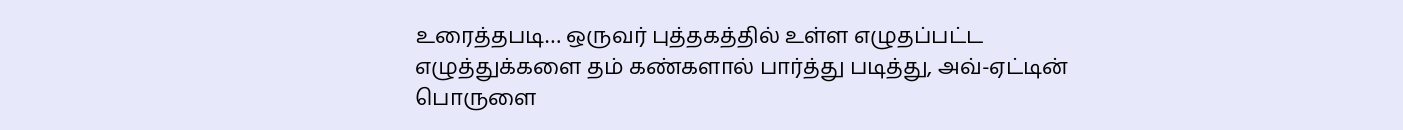உரைத்தபடி… ஒருவர் புத்தகத்தில் உள்ள எழுதப்பட்ட எழுத்துக்களை தம் கண்களால் பார்த்து படித்து, அவ்-ஏட்டின் பொருளை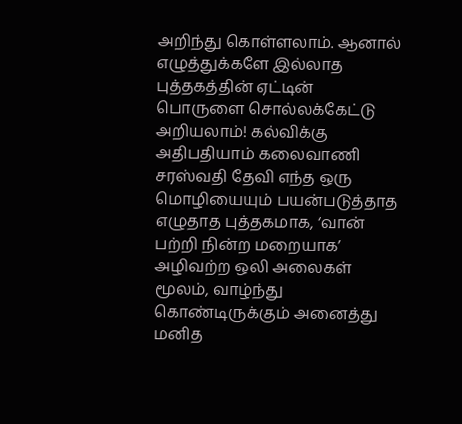அறிந்து கொள்ளலாம். ஆனால் எழுத்துக்களே இல்லாத புத்தகத்தின் ஏட்டின் பொருளை சொல்லக்கேட்டு அறியலாம்! கல்விக்கு அதிபதியாம் கலைவாணி சரஸ்வதி தேவி எந்த ஒரு மொழியையும் பயன்படுத்தாத எழுதாத புத்தகமாக, ‘வான் பற்றி நின்ற மறையாக’ அழிவற்ற ஒலி அலைகள் மூலம், வாழ்ந்து கொண்டிருக்கும் அனைத்து மனித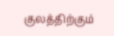குலத்திற்கும்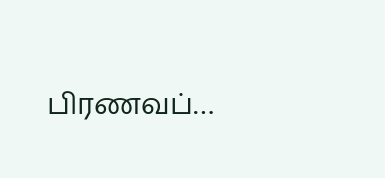பிரணவப்…